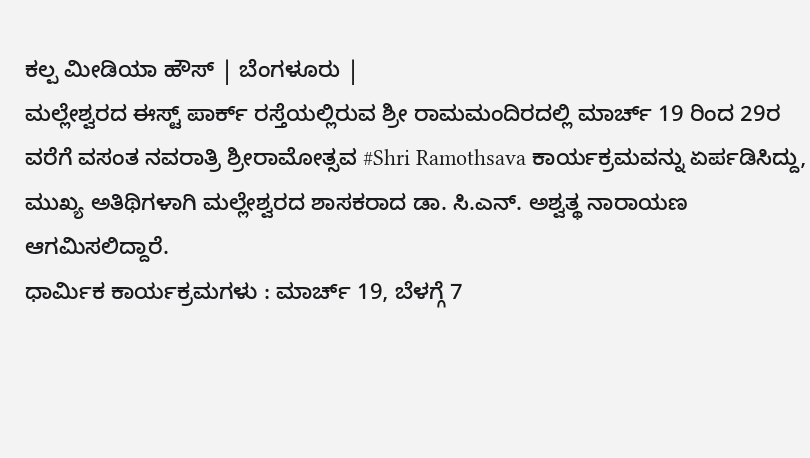ಕಲ್ಪ ಮೀಡಿಯಾ ಹೌಸ್ | ಬೆಂಗಳೂರು |
ಮಲ್ಲೇಶ್ವರದ ಈಸ್ಟ್ ಪಾರ್ಕ್ ರಸ್ತೆಯಲ್ಲಿರುವ ಶ್ರೀ ರಾಮಮಂದಿರದಲ್ಲಿ ಮಾರ್ಚ್ 19 ರಿಂದ 29ರ ವರೆಗೆ ವಸಂತ ನವರಾತ್ರಿ ಶ್ರೀರಾಮೋತ್ಸವ #Shri Ramothsava ಕಾರ್ಯಕ್ರಮವನ್ನು ಏರ್ಪಡಿಸಿದ್ದು, ಮುಖ್ಯ ಅತಿಥಿಗಳಾಗಿ ಮಲ್ಲೇಶ್ವರದ ಶಾಸಕರಾದ ಡಾ. ಸಿ.ಎನ್. ಅಶ್ವತ್ಥ ನಾರಾಯಣ ಆಗಮಿಸಲಿದ್ದಾರೆ.
ಧಾರ್ಮಿಕ ಕಾರ್ಯಕ್ರಮಗಳು : ಮಾರ್ಚ್ 19, ಬೆಳಗ್ಗೆ 7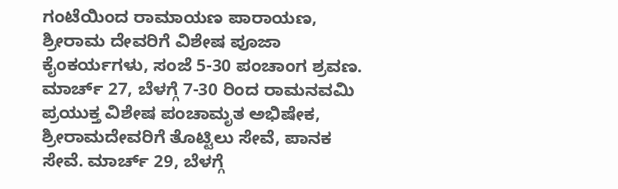ಗಂಟೆಯಿಂದ ರಾಮಾಯಣ ಪಾರಾಯಣ, ಶ್ರೀರಾಮ ದೇವರಿಗೆ ವಿಶೇಷ ಪೂಜಾ ಕೈಂಕರ್ಯಗಳು, ಸಂಜೆ 5-30 ಪಂಚಾಂಗ ಶ್ರವಣ. ಮಾರ್ಚ್ 27, ಬೆಳಗ್ಗೆ 7-30 ರಿಂದ ರಾಮನವಮಿ ಪ್ರಯುಕ್ತ ವಿಶೇಷ ಪಂಚಾಮೃತ ಅಭಿಷೇಕ, ಶ್ರೀರಾಮದೇವರಿಗೆ ತೊಟ್ಟಿಲು ಸೇವೆ, ಪಾನಕ ಸೇವೆ. ಮಾರ್ಚ್ 29, ಬೆಳಗ್ಗೆ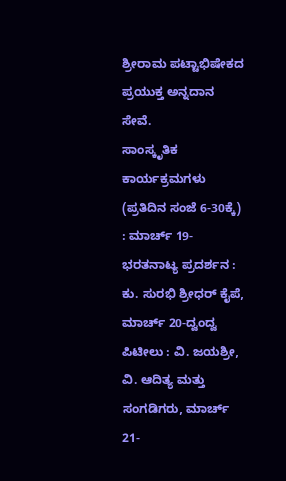ಶ್ರೀರಾಮ ಪಟ್ಟಾಭಿಷೇಕದ ಪ್ರಯುಕ್ತ ಅನ್ನದಾನ ಸೇವೆ.
ಸಾಂಸ್ಕೃತಿಕ ಕಾರ್ಯಕ್ರಮಗಳು (ಪ್ರತಿದಿನ ಸಂಜೆ 6-30ಕ್ಕೆ) : ಮಾರ್ಚ್ 19- ಭರತನಾಟ್ಯ ಪ್ರದರ್ಶನ : ಕು. ಸುರಭಿ ಶ್ರೀಧರ್ ಕೈಪೆ, ಮಾರ್ಚ್ 20-ದ್ವಂದ್ವ ಪಿಟೀಲು : ವಿ. ಜಯಶ್ರೀ, ವಿ. ಆದಿತ್ಯ ಮತ್ತು ಸಂಗಡಿಗರು, ಮಾರ್ಚ್ 21-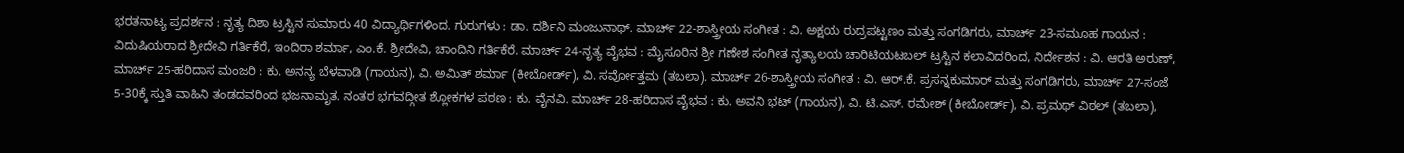ಭರತನಾಟ್ಯ ಪ್ರದರ್ಶನ : ನೃತ್ಯ ದಿಶಾ ಟ್ರಸ್ಟಿನ ಸುಮಾರು 40 ವಿದ್ಯಾರ್ಥಿಗಳಿಂದ. ಗುರುಗಳು : ಡಾ. ದರ್ಶಿನಿ ಮಂಜುನಾಥ್. ಮಾರ್ಚ್ 22-ಶಾಸ್ತ್ರೀಯ ಸಂಗೀತ : ವಿ. ಅಕ್ಷಯ ರುದ್ರಪಟ್ಟಣಂ ಮತ್ತು ಸಂಗಡಿಗರು, ಮಾರ್ಚ್ 23-ಸಮೂಹ ಗಾಯನ : ವಿದುಷಿಯರಾದ ಶ್ರೀದೇವಿ ಗರ್ತಿಕೆರೆ, ಇಂದಿರಾ ಶರ್ಮಾ, ಎಂ.ಕೆ. ಶ್ರೀದೇವಿ, ಚಾಂದಿನಿ ಗರ್ತಿಕೆರೆ. ಮಾರ್ಚ್ 24-ನೃತ್ಯ ವೈಭವ : ಮೈಸೂರಿನ ಶ್ರೀ ಗಣೇಶ ಸಂಗೀತ ನೃತ್ಯಾಲಯ ಚಾರಿಟಿಯಟಬಲ್ ಟ್ರಸ್ಟಿನ ಕಲಾವಿದರಿಂದ, ನಿರ್ದೇಶನ : ವಿ. ಆರತಿ ಅರುಣ್,
ಮಾರ್ಚ್ 25-ಹರಿದಾಸ ಮಂಜರಿ : ಕು. ಅನನ್ಯ ಬೆಳವಾಡಿ (ಗಾಯನ), ವಿ. ಅಮಿತ್ ಶರ್ಮಾ (ಕೀಬೋರ್ಡ್), ವಿ. ಸರ್ವೋತ್ತಮ (ತಬಲಾ). ಮಾರ್ಚ್ 26-ಶಾಸ್ತ್ರೀಯ ಸಂಗೀತ : ವಿ. ಆರ್.ಕೆ. ಪ್ರಸನ್ನಕುಮಾರ್ ಮತ್ತು ಸಂಗಡಿಗರು, ಮಾರ್ಚ್ 27-ಸಂಜೆ 5-30ಕ್ಕೆ ಸ್ತುತಿ ವಾಹಿನಿ ತಂಡದವರಿಂದ ಭಜನಾಮೃತ. ನಂತರ ಭಗವದ್ಗೀತ ಶ್ಲೋಕಗಳ ಪಠಣ : ಕು. ವೈನವಿ. ಮಾರ್ಚ್ 28-ಹರಿದಾಸ ವೈಭವ : ಕು. ಅವನಿ ಭಟ್ (ಗಾಯನ), ವಿ. ಟಿ.ಎಸ್. ರಮೇಶ್ (ಕೀಬೋರ್ಡ್), ವಿ. ಪ್ರಮಥ್ ವಿಠಲ್ (ತಬಲಾ),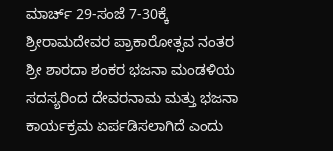ಮಾರ್ಚ್ 29-ಸಂಜೆ 7-30ಕ್ಕೆ ಶ್ರೀರಾಮದೇವರ ಪ್ರಾಕಾರೋತ್ಸವ ನಂತರ ಶ್ರೀ ಶಾರದಾ ಶಂಕರ ಭಜನಾ ಮಂಡಳಿಯ ಸದಸ್ಯರಿಂದ ದೇವರನಾಮ ಮತ್ತು ಭಜನಾ ಕಾರ್ಯಕ್ರಮ ಏರ್ಪಡಿಸಲಾಗಿದೆ ಎಂದು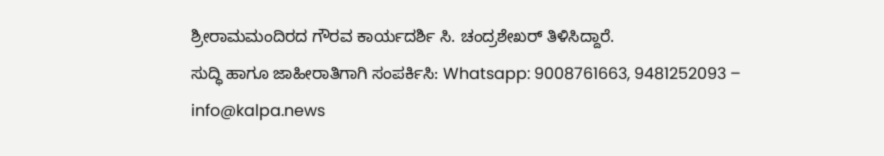ಶ್ರೀರಾಮಮಂದಿರದ ಗೌರವ ಕಾರ್ಯದರ್ಶಿ ಸಿ. ಚಂದ್ರಶೇಖರ್ ತಿಳಿಸಿದ್ದಾರೆ.
ಸುದ್ಧಿ ಹಾಗೂ ಜಾಹೀರಾತಿಗಾಗಿ ಸಂಪರ್ಕಿಸಿ: Whatsapp: 9008761663, 9481252093 – info@kalpa.news